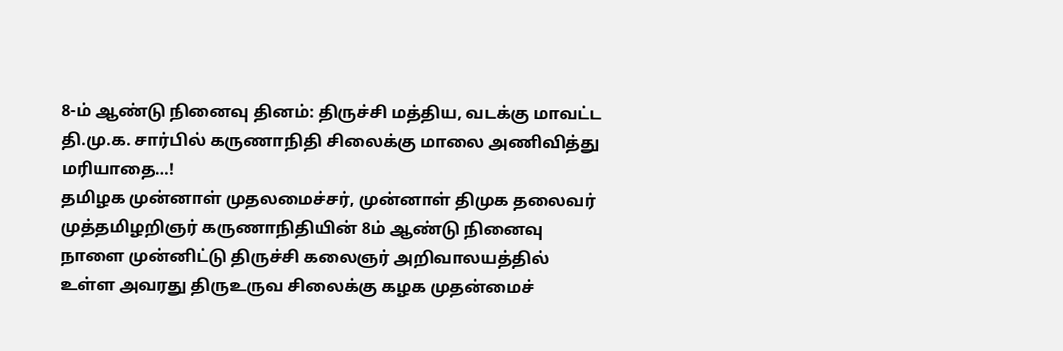8-ம் ஆண்டு நினைவு தினம்: திருச்சி மத்திய, வடக்கு மாவட்ட தி.மு.க. சார்பில் கருணாநிதி சிலைக்கு மாலை அணிவித்து மரியாதை…!
தமிழக முன்னாள் முதலமைச்சர், முன்னாள் திமுக தலைவர் முத்தமிழறிஞர் கருணாநிதியின் 8ம் ஆண்டு நினைவு நாளை முன்னிட்டு திருச்சி கலைஞர் அறிவாலயத்தில் உள்ள அவரது திருஉருவ சிலைக்கு கழக முதன்மைச்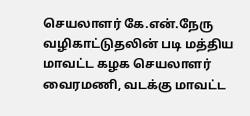செயலாளர் கே.என்.நேரு வழிகாட்டுதலின் படி மத்திய மாவட்ட கழக செயலாளர் வைரமணி, வடக்கு மாவட்ட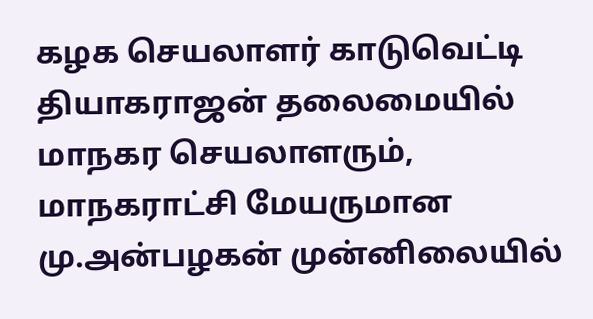கழக செயலாளர் காடுவெட்டி தியாகராஜன் தலைமையில் மாநகர செயலாளரும், மாநகராட்சி மேயருமான மு.அன்பழகன் முன்னிலையில்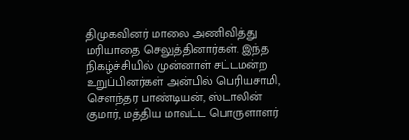திமுகவினர் மாலை அணிவித்து மரியாதை செலுத்தினார்கள். இந்த நிகழ்ச்சியில் முன்னாள் சட்டமன்ற உறுப்பினர்கள் அன்பில் பெரியசாமி, சௌந்தர பாண்டியன், ஸ்டாலின் குமார், மத்திய மாவட்ட பொருளாளர்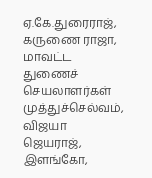ஏ.கே.துரைராஜ், கருணை ராஜா, மாவட்ட துணைச் செயலாளர்கள் முத்துச்செல்வம், விஜயா ஜெயராஜ், இளங்கோ,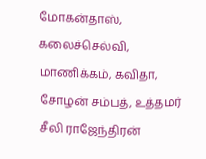மோகன்தாஸ், கலைச்செல்வி, மாணிக்கம், கவிதா, சோழன் சம்பத், உத்தமர் சீலி ராஜேந்திரன்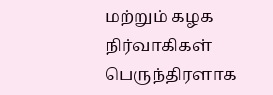மற்றும் கழக நிர்வாகிகள் பெருந்திரளாக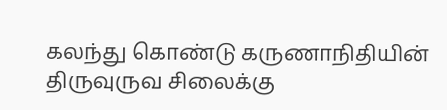கலந்து கொண்டு கருணாநிதியின் திருவுருவ சிலைக்கு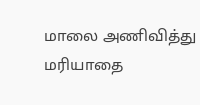மாலை அணிவித்து மரியாதை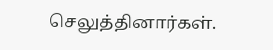செலுத்தினார்கள்.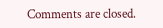Comments are closed.